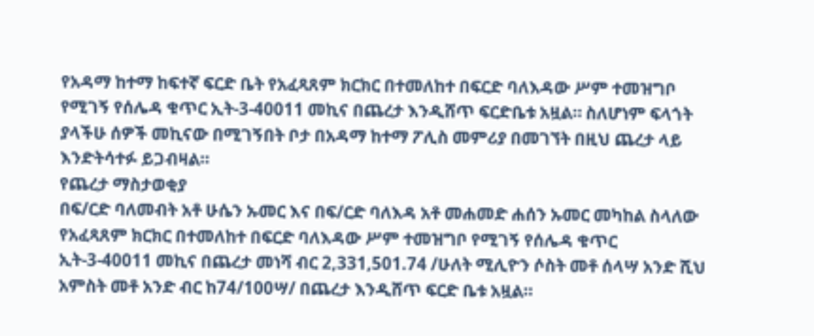የአዳማ ከተማ ከፍተኛ ፍርድ ቤት የአፈጻጸም ክርክር በተመለከተ በፍርድ ባለእዳው ሥም ተመዝግቦ የሚገኝ የሰሌዳ ቁጥር ኢት-3-40011 መኪና በጨረታ እንዲሸጥ ፍርድቤቱ አዟል። ስለሆነም ፍላጎት ያላችሁ ሰዎች መኪናው በሚገኝበት ቦታ በአዳማ ከተማ ፖሊስ መምሪያ በመገኘት በዚህ ጨረታ ላይ እንድትሳተፉ ይጋብዛል።
የጨረታ ማስታወቂያ
በፍ/ርድ ባለመብት አቶ ሁሴን ኡመር እና በፍ/ርድ ባለእዳ አቶ መሐመድ ሐሰን ኡመር መካከል ስላለው የአፈጻጸም ክርክር በተመለከተ በፍርድ ባለእዳው ሥም ተመዝግቦ የሚገኝ የሰሌዳ ቁጥር ኢት-3-40011 መኪና በጨረታ መነሻ ብር 2,331,501.74 /ሁለት ሚሊዮን ሶስት መቶ ሰላሣ አንድ ሺህ አምስት መቶ አንድ ብር ከ74/100ሣ/ በጨረታ እንዲሸጥ ፍርድ ቤቱ አዟል።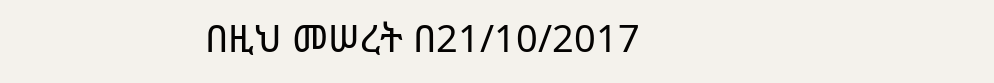በዚህ መሠረት በ21/10/2017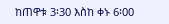ከጠዋቱ 3፡30 እስከ ቀኑ 6፡00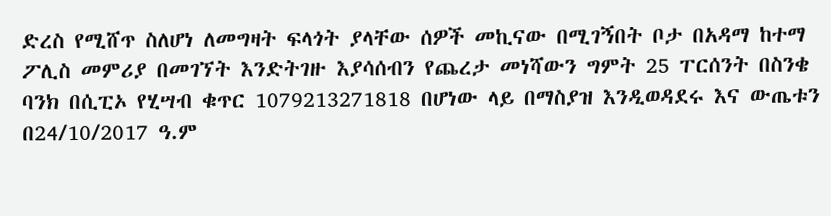ድረስ የሚሸጥ ስለሆነ ለመግዛት ፍላጎት ያላቸው ሰዎች መኪናው በሚገኝበት ቦታ በአዳማ ከተማ ፖሊስ መምሪያ በመገኘት እንድትገዙ እያሳሰብን የጨረታ መነሻውን ግምት 25 ፐርሰንት በስንቄ ባንክ በሲፒኦ የሂሣብ ቁጥር 1079213271818 በሆነው ላይ በማስያዝ እንዲወዳደሩ እና ውጤቱን በ24/10/2017 ዓ.ም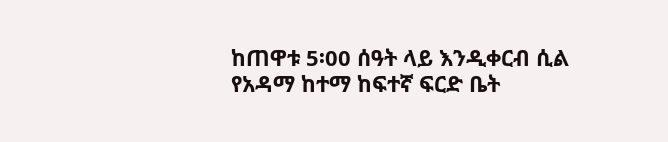ከጠዋቱ 5፡00 ሰዓት ላይ እንዲቀርብ ሲል የአዳማ ከተማ ከፍተኛ ፍርድ ቤት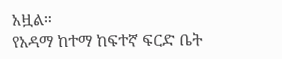አዟል።
የአዳማ ከተማ ከፍተኛ ፍርድ ቤት